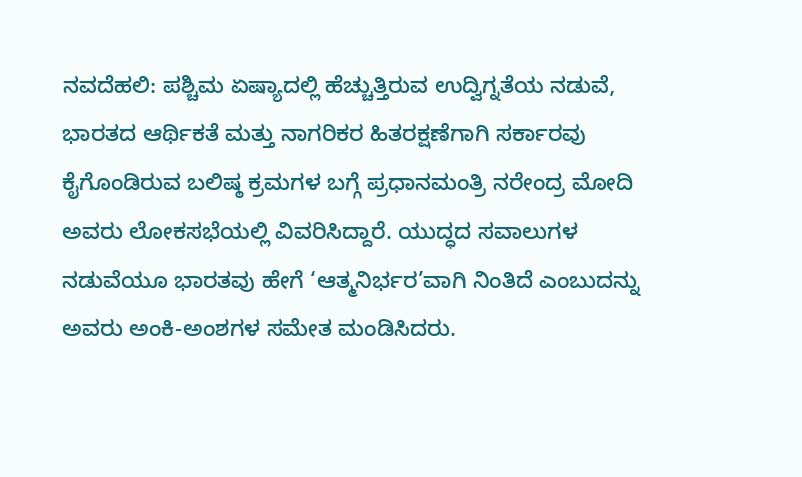ನವದೆಹಲಿ: ಪಶ್ಚಿಮ ಏಷ್ಯಾದಲ್ಲಿ ಹೆಚ್ಚುತ್ತಿರುವ ಉದ್ವಿಗ್ನತೆಯ ನಡುವೆ, ಭಾರತದ ಆರ್ಥಿಕತೆ ಮತ್ತು ನಾಗರಿಕರ ಹಿತರಕ್ಷಣೆಗಾಗಿ ಸರ್ಕಾರವು ಕೈಗೊಂಡಿರುವ ಬಲಿಷ್ಠ ಕ್ರಮಗಳ ಬಗ್ಗೆ ಪ್ರಧಾನಮಂತ್ರಿ ನರೇಂದ್ರ ಮೋದಿ ಅವರು ಲೋಕಸಭೆಯಲ್ಲಿ ವಿವರಿಸಿದ್ದಾರೆ. ಯುದ್ಧದ ಸವಾಲುಗಳ ನಡುವೆಯೂ ಭಾರತವು ಹೇಗೆ ‘ಆತ್ಮನಿರ್ಭರ’ವಾಗಿ ನಿಂತಿದೆ ಎಂಬುದನ್ನು ಅವರು ಅಂಕಿ-ಅಂಶಗಳ ಸಮೇತ ಮಂಡಿಸಿದರು.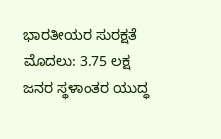ಭಾರತೀಯರ ಸುರಕ್ಷತೆ ಮೊದಲು: 3.75 ಲಕ್ಷ ಜನರ ಸ್ಥಳಾಂತರ ಯುದ್ಧ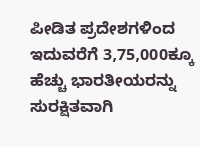ಪೀಡಿತ ಪ್ರದೇಶಗಳಿಂದ ಇದುವರೆಗೆ 3,75,000ಕ್ಕೂ ಹೆಚ್ಚು ಭಾರತೀಯರನ್ನು ಸುರಕ್ಷಿತವಾಗಿ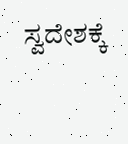ಸ್ವದೇಶಕ್ಕೆ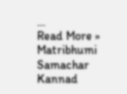…
Read More »
Matribhumi Samachar Kannad